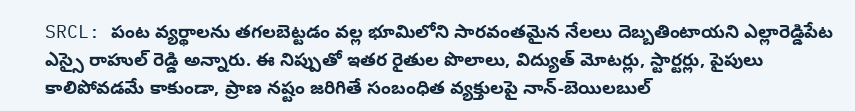SRCL: పంట వ్యర్థాలను తగలబెట్టడం వల్ల భూమిలోని సారవంతమైన నేలలు దెబ్బతింటాయని ఎల్లారెడ్డిపేట ఎస్సై రాహుల్ రెడ్డి అన్నారు. ఈ నిప్పుతో ఇతర రైతుల పొలాలు, విద్యుత్ మోటర్లు, స్టార్టర్లు, పైపులు కాలిపోవడమే కాకుండా, ప్రాణ నష్టం జరిగితే సంబంధిత వ్యక్తులపై నాన్-బెయిలబుల్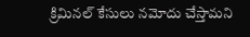క్రిమినల్ కేసులు నమోదు చేస్తామని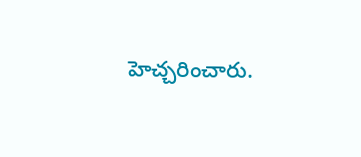హెచ్చరించారు.